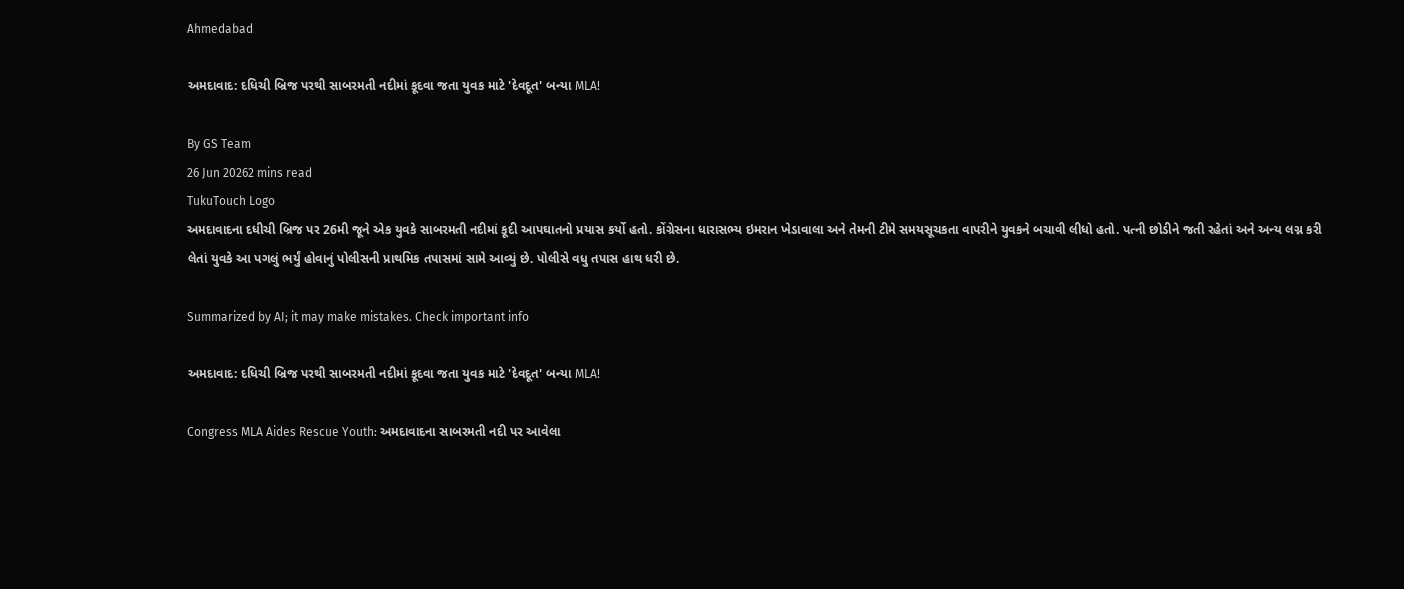Ahmedabad

અમદાવાદ: દધિચી બ્રિજ પરથી સાબરમતી નદીમાં કૂદવા જતા યુવક માટે 'દેવદૂત' બન્યા MLA!

By GS Team
26 Jun 20262 mins read
TukuTouch Logo
અમદાવાદના દધીચી બ્રિજ પર 26મી જૂને એક યુવકે સાબરમતી નદીમાં કૂદી આપઘાતનો પ્રયાસ કર્યો હતો. કોંગ્રેસના ધારાસભ્ય ઇમરાન ખેડાવાલા અને તેમની ટીમે સમયસૂચકતા વાપરીને યુવકને બચાવી લીધો હતો. પત્ની છોડીને જતી રહેતાં અને અન્ય લગ્ન કરી લેતાં યુવકે આ પગલું ભર્યું હોવાનું પોલીસની પ્રાથમિક તપાસમાં સામે આવ્યું છે. પોલીસે વધુ તપાસ હાથ ધરી છે.

Summarized by AI; it may make mistakes. Check important info

અમદાવાદ: દધિચી બ્રિજ પરથી સાબરમતી નદીમાં કૂદવા જતા યુવક માટે 'દેવદૂત' બન્યા MLA!

Congress MLA Aides Rescue Youth: અમદાવાદના સાબરમતી નદી પર આવેલા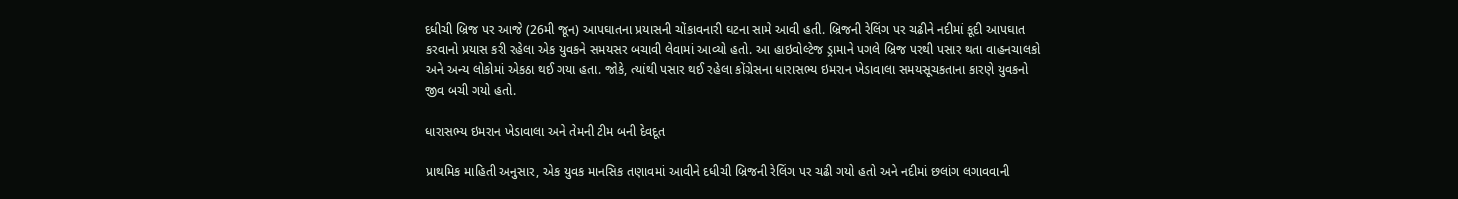દધીચી બ્રિજ પર આજે (26મી જૂન) આપઘાતના પ્રયાસની ચોંકાવનારી ઘટના સામે આવી હતી. બ્રિજની રેલિંગ પર ચઢીને નદીમાં કૂદી આપઘાત કરવાનો પ્રયાસ કરી રહેલા એક યુવકને સમયસર બચાવી લેવામાં આવ્યો હતો. આ હાઇવોલ્ટેજ ડ્રામાને પગલે બ્રિજ પરથી પસાર થતા વાહનચાલકો અને અન્ય લોકોમાં એકઠા થઈ ગયા હતા. જોકે, ત્યાંથી પસાર થઈ રહેલા કોંગ્રેસના ધારાસભ્ય ઇમરાન ખેડાવાલા સમયસૂચકતાના કારણે યુવકનો જીવ બચી ગયો હતો.

ધારાસભ્ય ઇમરાન ખેડાવાલા અને તેમની ટીમ બની દેવદૂત

પ્રાથમિક માહિતી અનુસાર, એક યુવક માનસિક તણાવમાં આવીને દધીચી બ્રિજની રેલિંગ પર ચઢી ગયો હતો અને નદીમાં છલાંગ લગાવવાની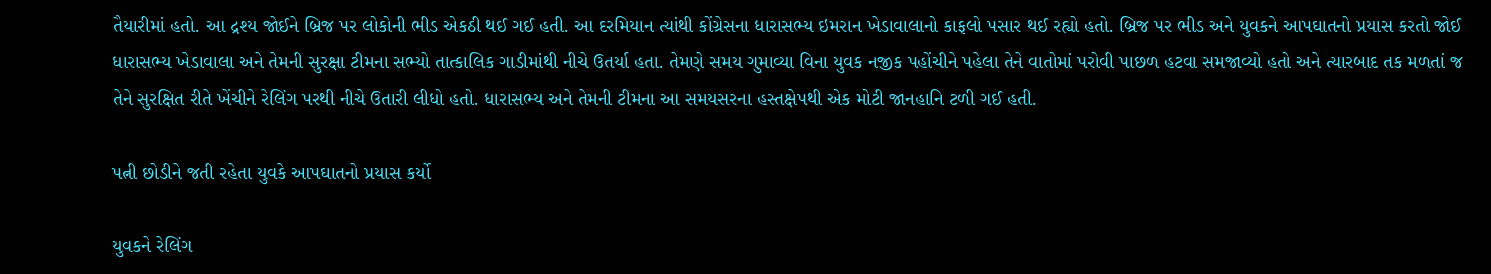તૈયારીમાં હતો. આ દ્રશ્ય જોઈને બ્રિજ પર લોકોની ભીડ એકઠી થઈ ગઈ હતી. આ દરમિયાન ત્યાંથી કોંગ્રેસના ધારાસભ્ય ઇમરાન ખેડાવાલાનો કાફલો પસાર થઈ રહ્યો હતો. બ્રિજ પર ભીડ અને યુવકને આપઘાતનો પ્રયાસ કરતો જોઈ ધારાસભ્ય ખેડાવાલા અને તેમની સુરક્ષા ટીમના સભ્યો તાત્કાલિક ગાડીમાંથી નીચે ઉતર્યા હતા. તેમણે સમય ગુમાવ્યા વિના યુવક નજીક પહોંચીને પહેલા તેને વાતોમાં પરોવી પાછળ હટવા સમજાવ્યો હતો અને ત્યારબાદ તક મળતાં જ તેને સુરક્ષિત રીતે ખેંચીને રેલિંગ પરથી નીચે ઉતારી લીધો હતો. ધારાસભ્ય અને તેમની ટીમના આ સમયસરના હસ્તક્ષેપથી એક મોટી જાનહાનિ ટળી ગઈ હતી.

પત્ની છોડીને જતી રહેતા યુવકે આપઘાતનો પ્રયાસ કર્યો

યુવકને રેલિંગ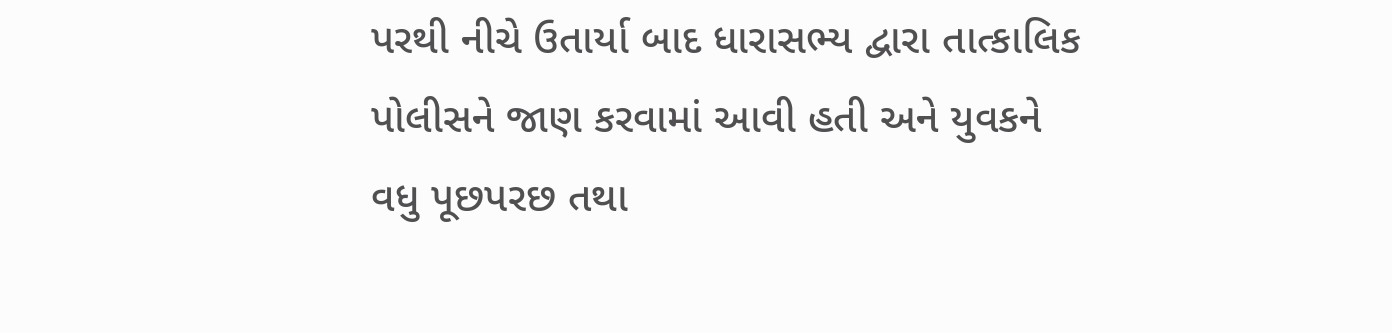પરથી નીચે ઉતાર્યા બાદ ધારાસભ્ય દ્વારા તાત્કાલિક પોલીસને જાણ કરવામાં આવી હતી અને યુવકને વધુ પૂછપરછ તથા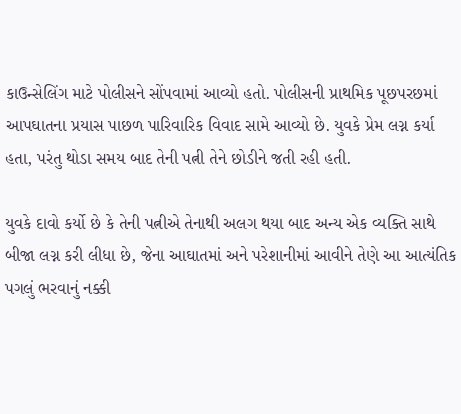કાઉન્સેલિંગ માટે પોલીસને સોંપવામાં આવ્યો હતો. પોલીસની પ્રાથમિક પૂછપરછમાં આપઘાતના પ્રયાસ પાછળ પારિવારિક વિવાદ સામે આવ્યો છે. યુવકે પ્રેમ લગ્ન કર્યા હતા, પરંતુ થોડા સમય બાદ તેની પત્ની તેને છોડીને જતી રહી હતી.

યુવકે દાવો કર્યો છે કે તેની પત્નીએ તેનાથી અલગ થયા બાદ અન્ય એક વ્યક્તિ સાથે બીજા લગ્ન કરી લીધા છે, જેના આઘાતમાં અને પરેશાનીમાં આવીને તેણે આ આત્યંતિક પગલું ભરવાનું નક્કી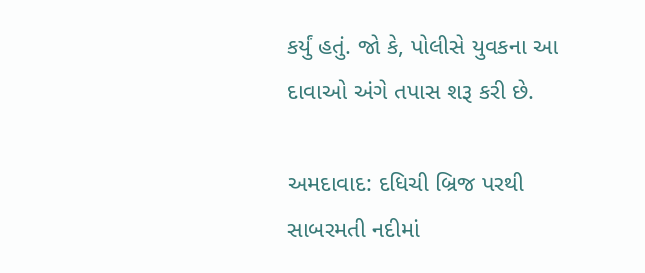કર્યું હતું. જો કે, પોલીસે યુવકના આ દાવાઓ અંગે તપાસ શરૂ કરી છે.

અમદાવાદ: દધિચી બ્રિજ પરથી સાબરમતી નદીમાં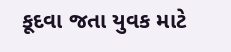કૂદવા જતા યુવક માટે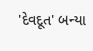'દેવદૂત' બન્યા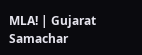MLA! | Gujarat Samachar